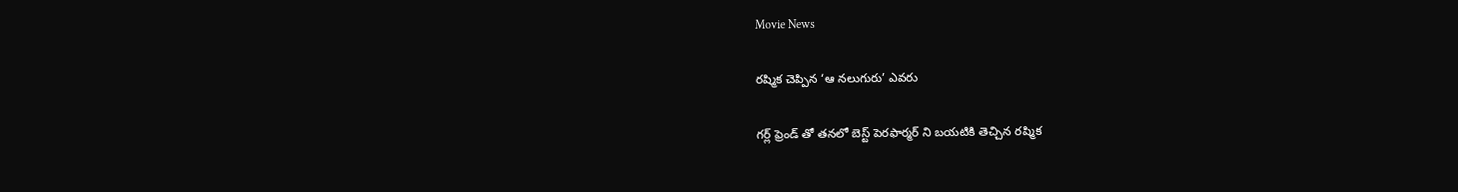Movie News

రష్మిక చెప్పిన ‘ఆ నలుగురు’ ఎవరు

గర్ల్ ఫ్రెండ్ తో తనలో బెస్ట్ పెరఫార్మర్ ని బయటికి తెచ్చిన రష్మిక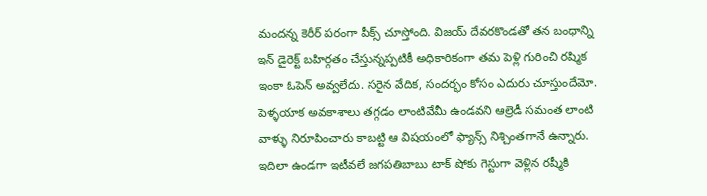మందన్న కెరీర్ పరంగా పీక్స్ చూస్తోంది. విజయ్ దేవరకొండతో తన బంధాన్ని ఇన్ డైరెక్ట్ బహిర్గతం చేస్తున్నప్పటికీ అధికారికంగా తమ పెళ్లి గురించి రష్మిక ఇంకా ఓపెన్ అవ్వలేదు. సరైన వేదిక, సందర్భం కోసం ఎదురు చూస్తుందేమో. పెళ్ళయాక అవకాశాలు తగ్గడం లాంటివేమీ ఉండవని ఆల్రెడీ సమంత లాంటి వాళ్ళు నిరూపించారు కాబట్టి ఆ విషయంలో ఫ్యాన్స్ నిశ్చింతగానే ఉన్నారు. ఇదిలా ఉండగా ఇటీవలే జగపతిబాబు టాక్ షోకు గెస్టుగా వెళ్లిన రష్మీకి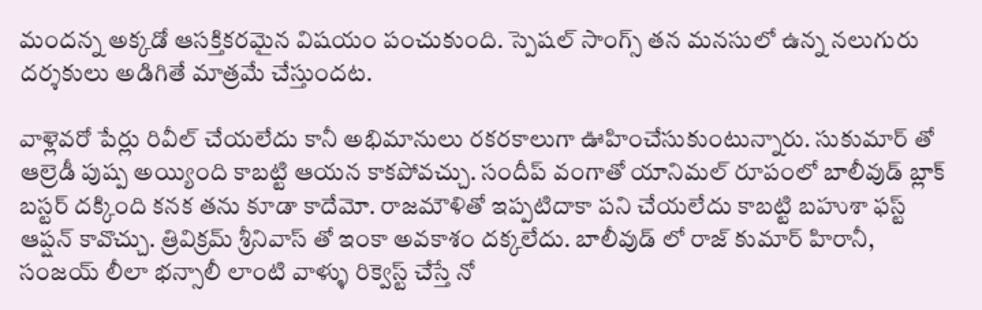మందన్న అక్కడో ఆసక్తికరమైన విషయం పంచుకుంది. స్పెషల్ సాంగ్స్ తన మనసులో ఉన్న నలుగురు దర్శకులు అడిగితే మాత్రమే చేస్తుందట.

వాళ్లెవరో పేర్లు రివీల్ చేయలేదు కానీ అభిమానులు రకరకాలుగా ఊహించేసుకుంటున్నారు. సుకుమార్ తో ఆల్రెడీ పుష్ప అయ్యింది కాబట్టి ఆయన కాకపోవచ్చు. సందీప్ వంగాతో యానిమల్ రూపంలో బాలీవుడ్ బ్లాక్ బస్టర్ దక్కింది కనక తను కూడా కాదేమో. రాజమౌళితో ఇప్పటిదాకా పని చేయలేదు కాబట్టి బహుశా ఫస్ట్ ఆప్షన్ కావొచ్చు. త్రివిక్రమ్ శ్రీనివాస్ తో ఇంకా అవకాశం దక్కలేదు. బాలీవుడ్ లో రాజ్ కుమార్ హిరానీ, సంజయ్ లీలా భన్సాలీ లాంటి వాళ్ళు రిక్వెస్ట్ చేస్తే నో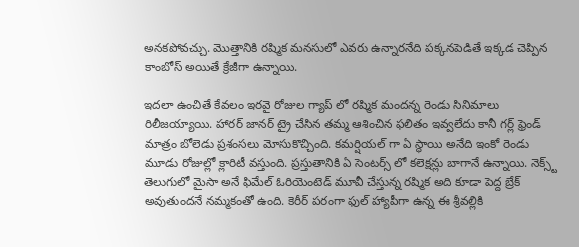అనకపోవచ్చు. మొత్తానికి రష్మిక మనసులో ఎవరు ఉన్నారనేది పక్కనపెడితే ఇక్కడ చెప్పిన కాంబోస్ అయితే క్రేజీగా ఉన్నాయి.

ఇదలా ఉంచితే కేవలం ఇరవై రోజుల గ్యాప్ లో రష్మిక మందన్న రెండు సినిమాలు రిలీజయ్యాయి. హారర్ జానర్ ట్రై చేసిన తమ్మ ఆశించిన ఫలితం ఇవ్వలేదు కానీ గర్ల్ ఫ్రెండ్ మాత్రం బోలెడు ప్రశంసలు మోసుకొచ్చింది. కమర్షియల్ గా ఏ స్థాయి అనేది ఇంకో రెండు మూడు రోజుల్లో క్లారిటీ వస్తుంది. ప్రస్తుతానికి ఏ సెంటర్స్ లో కలెక్షన్లు బాగానే ఉన్నాయి. నెక్స్ట్ తెలుగులో మైసా అనే ఫిమేల్ ఓరియెంటెడ్ మూవీ చేస్తున్న రష్మిక అది కూడా పెద్ద బ్రేక్ అవుతుందనే నమ్మకంతో ఉంది. కెరీర్ పరంగా ఫుల్ హ్యాపీగా ఉన్న ఈ శ్రీవల్లికి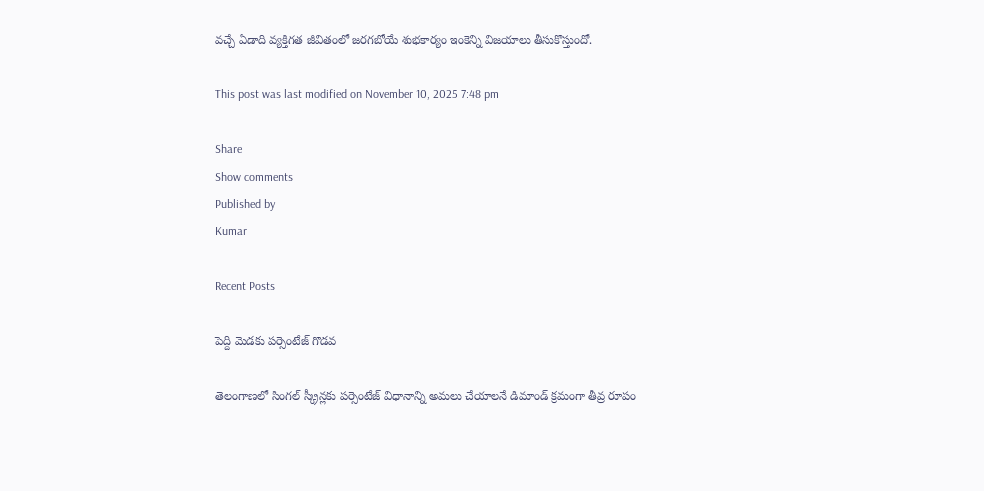వచ్చే ఏడాది వ్యక్తిగత జీవితంలో జరగబోయే శుభకార్యం ఇంకెన్ని విజయాలు తీసుకొస్తుందో.

This post was last modified on November 10, 2025 7:48 pm

Share
Show comments
Published by
Kumar

Recent Posts

పెద్ది మెడకు పర్సెంటేజ్ గొడవ

తెలంగాణలో సింగల్ స్క్రీన్లకు పర్సెంటేజ్ విధానాన్ని అమలు చేయాలనే డిమాండ్ క్రమంగా తీవ్ర రూపం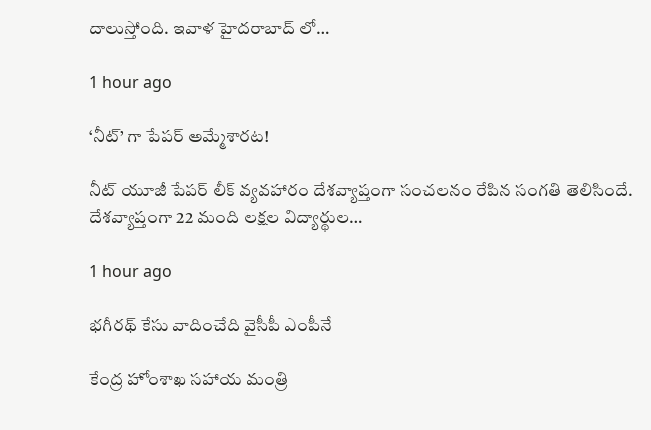దాలుస్తోంది. ఇవాళ హైదరాబాద్ లో…

1 hour ago

‘నీట్’ గా పేపర్ అమ్మేశారట!

నీట్ యూజీ పేపర్ లీక్ వ్యవహారం దేశవ్యాప్తంగా సంచలనం రేపిన సంగతి తెలిసిందే. దేశవ్యాప్తంగా 22 మంది లక్షల విద్యార్థుల…

1 hour ago

భగీరథ్ కేసు వాదించేది వైసీపీ ఎంపీనే

కేంద్ర హోంశాఖ సహాయ మంత్రి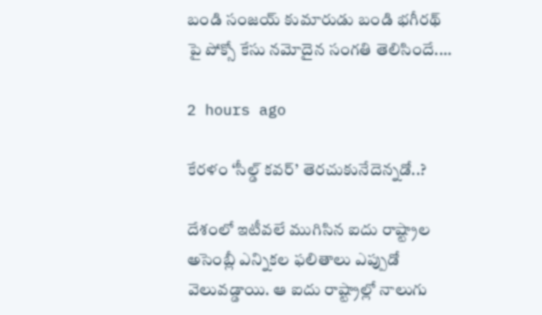బండి సంజయ్ కుమారుడు బండి భగీరథ్ పై పోక్సో కేసు నమోదైన సంగతి తెలిసిందే.…

2 hours ago

కేరళం ‘సీల్డ్ కవర్’ తెరచుకునేదెన్నడో..?

దేశంలో ఇటీవలే ముగిసిన ఐదు రాష్ట్రాల అసెంబ్లీ ఎన్నికల ఫలితాలు ఎప్పుడో వెలువడ్డాయి. ఆ ఐదు రాష్ట్రాల్లో నాలుగు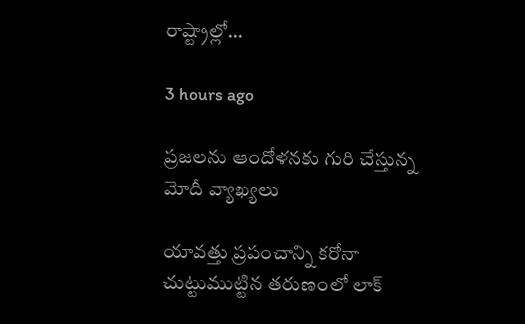రాష్ట్రాల్లో…

3 hours ago

ప్రజలను ఆందోళనకు గురి చేస్తున్న మోదీ వ్యాఖ్యలు

యావత్తు ప్రపంచాన్ని కరోనా చుట్టుముట్టిన తరుణంలో లాక్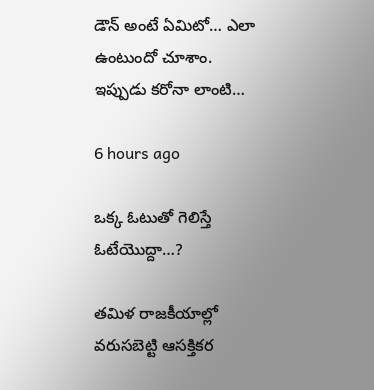డౌన్ అంటే ఏమిటో… ఎలా ఉంటుందో చూశాం. ఇప్పుడు కరోనా లాంటి…

6 hours ago

ఒక్క ఓటుతో గెలిస్తే ఓటేయొద్దా…?

తమిళ రాజకీయాల్లో వరుసబెట్టి ఆసక్తికర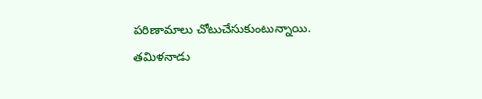పరిణామాలు చోటుచేసుకుంటున్నాయి. తమిళనాడు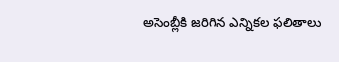అసెంబ్లీకి జరిగిన ఎన్నికల ఫలితాలు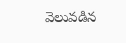వెలువడిన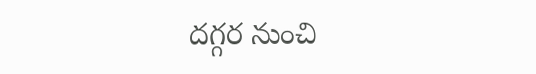దగ్గర నుంచి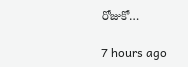రోజుకో…

7 hours ago